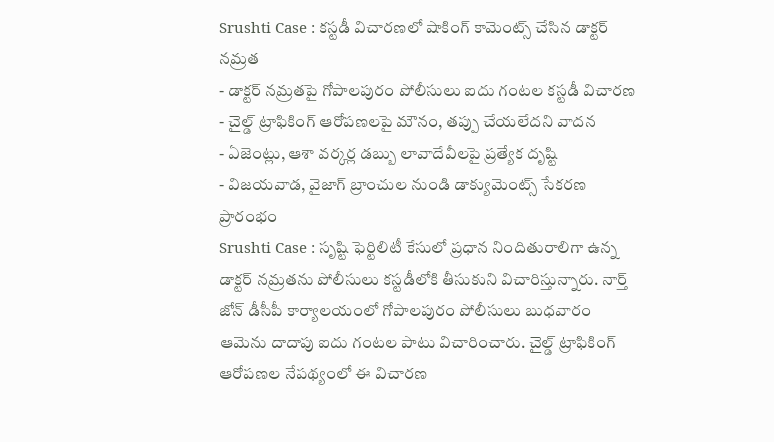Srushti Case : కస్టడీ విచారణలో షాకింగ్ కామెంట్స్ చేసిన డాక్టర్ నమ్రత
- డాక్టర్ నమ్రతపై గోపాలపురం పోలీసులు ఐదు గంటల కస్టడీ విచారణ
- చైల్డ్ ట్రాఫికింగ్ ఆరోపణలపై మౌనం, తప్పు చేయలేదని వాదన
- ఏజెంట్లు, ఆశా వర్కర్ల డబ్బు లావాదేవీలపై ప్రత్యేక దృష్టి
- విజయవాడ, వైజాగ్ బ్రాంచుల నుండి డాక్యుమెంట్స్ సేకరణ ప్రారంభం
Srushti Case : సృష్టి ఫెర్టిలిటీ కేసులో ప్రధాన నిందితురాలిగా ఉన్న డాక్టర్ నమ్రతను పోలీసులు కస్టడీలోకి తీసుకుని విచారిస్తున్నారు. నార్త్ జోన్ డీసీపీ కార్యాలయంలో గోపాలపురం పోలీసులు బుధవారం ఆమెను దాదాపు ఐదు గంటల పాటు విచారించారు. చైల్డ్ ట్రాఫికింగ్ ఆరోపణల నేపథ్యంలో ఈ విచారణ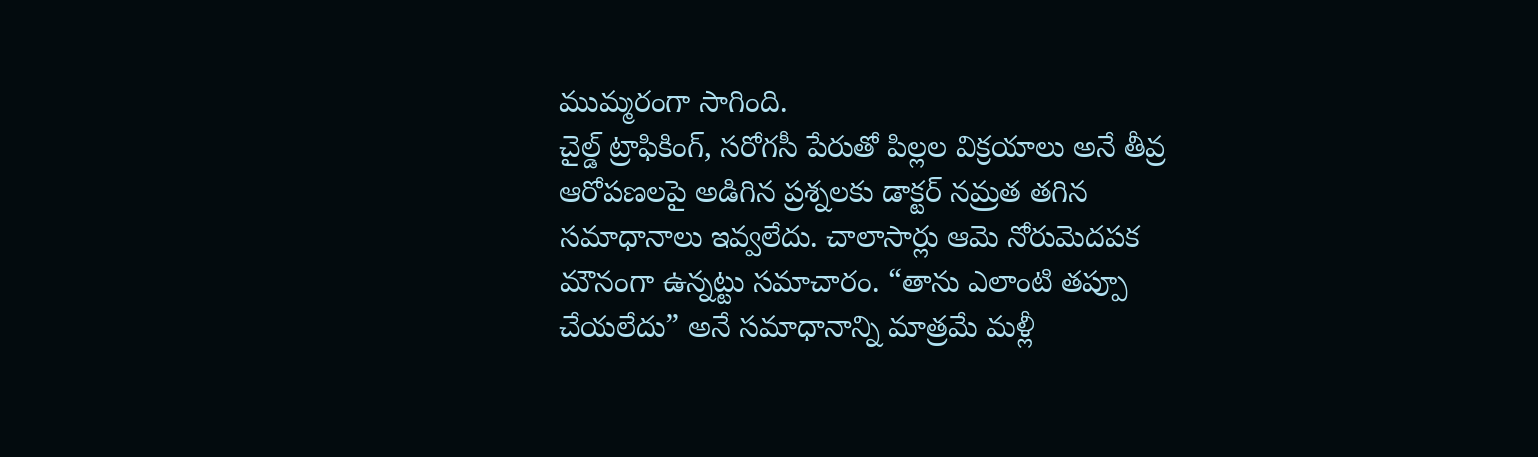ముమ్మరంగా సాగింది.
చైల్డ్ ట్రాఫికింగ్, సరోగసీ పేరుతో పిల్లల విక్రయాలు అనే తీవ్ర ఆరోపణలపై అడిగిన ప్రశ్నలకు డాక్టర్ నమ్రత తగిన సమాధానాలు ఇవ్వలేదు. చాలాసార్లు ఆమె నోరుమెదపక మౌనంగా ఉన్నట్టు సమాచారం. “తాను ఎలాంటి తప్పూ చేయలేదు” అనే సమాధానాన్ని మాత్రమే మళ్లీ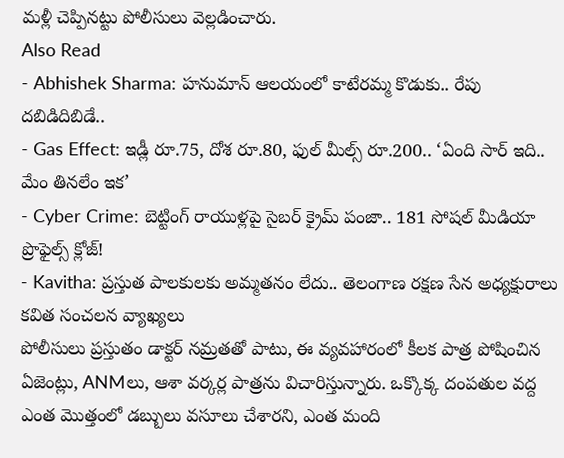మళ్లీ చెప్పినట్టు పోలీసులు వెల్లడించారు.
Also Read
- Abhishek Sharma: హనుమాన్ ఆలయంలో కాటేరమ్మ కొడుకు.. రేపు దబిడిదిబిడే..
- Gas Effect: ఇడ్లీ రూ.75, దోశ రూ.80, ఫుల్ మీల్స్ రూ.200.. ‘ఏంది సార్ ఇది.. మేం తినలేం ఇక’
- Cyber Crime: బెట్టింగ్ రాయుళ్లపై సైబర్ క్రైమ్ పంజా.. 181 సోషల్ మీడియా ప్రొఫైల్స్ క్లోజ్!
- Kavitha: ప్రస్తుత పాలకులకు అమ్మతనం లేదు.. తెలంగాణ రక్షణ సేన అధ్యక్షురాలు కవిత సంచలన వ్యాఖ్యలు
పోలీసులు ప్రస్తుతం డాక్టర్ నమ్రతతో పాటు, ఈ వ్యవహారంలో కీలక పాత్ర పోషించిన ఏజెంట్లు, ANMలు, ఆశా వర్కర్ల పాత్రను విచారిస్తున్నారు. ఒక్కొక్క దంపతుల వద్ద ఎంత మొత్తంలో డబ్బులు వసూలు చేశారని, ఎంత మంది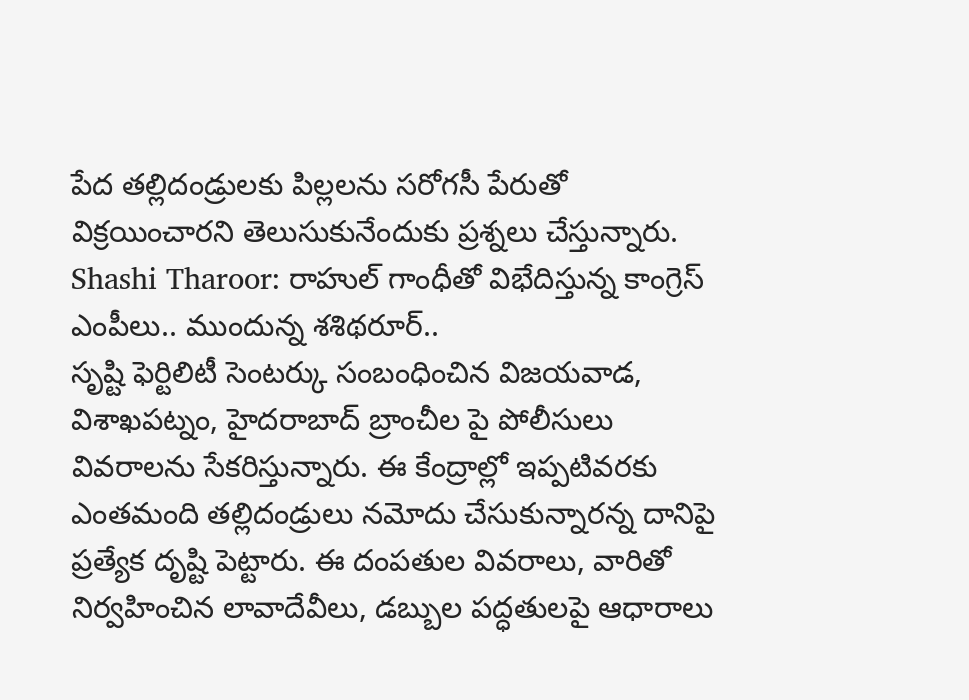పేద తల్లిదండ్రులకు పిల్లలను సరోగసీ పేరుతో విక్రయించారని తెలుసుకునేందుకు ప్రశ్నలు చేస్తున్నారు.
Shashi Tharoor: రాహుల్ గాంధీతో విభేదిస్తున్న కాంగ్రెస్ ఎంపీలు.. ముందున్న శశిథరూర్..
సృష్టి ఫెర్టిలిటీ సెంటర్కు సంబంధించిన విజయవాడ, విశాఖపట్నం, హైదరాబాద్ బ్రాంచీల పై పోలీసులు వివరాలను సేకరిస్తున్నారు. ఈ కేంద్రాల్లో ఇప్పటివరకు ఎంతమంది తల్లిదండ్రులు నమోదు చేసుకున్నారన్న దానిపై ప్రత్యేక దృష్టి పెట్టారు. ఈ దంపతుల వివరాలు, వారితో నిర్వహించిన లావాదేవీలు, డబ్బుల పద్ధతులపై ఆధారాలు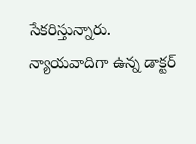సేకరిస్తున్నారు.
న్యాయవాదిగా ఉన్న డాక్టర్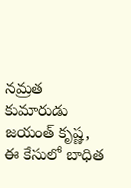నమ్రత కుమారుడు జయంత్ కృష్ణ, ఈ కేసులో బాధిత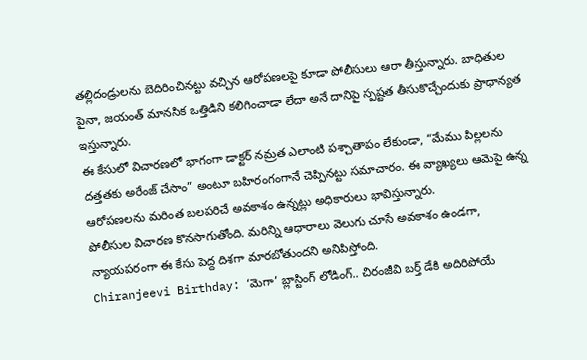తల్లిదండ్రులను బెదిరించినట్టు వచ్చిన ఆరోపణలపై కూడా పోలీసులు ఆరా తీస్తున్నారు. బాధితుల పైనా, జయంత్ మానసిక ఒత్తిడిని కలిగించాడా లేదా అనే దానిపై స్పష్టత తీసుకొచ్చేందుకు ప్రాధాన్యత ఇస్తున్నారు.
ఈ కేసులో విచారణలో భాగంగా డాక్టర్ నమ్రత ఎలాంటి పశ్చాతాపం లేకుండా, “మేము పిల్లలను దత్తతకు అరేంజ్ చేసాం” అంటూ బహిరంగంగానే చెప్పినట్టు సమాచారం. ఈ వ్యాఖ్యలు ఆమెపై ఉన్న ఆరోపణలను మరింత బలపరిచే అవకాశం ఉన్నట్లు అధికారులు భావిస్తున్నారు.
పోలీసుల విచారణ కొనసాగుతోంది. మరిన్ని ఆధారాలు వెలుగు చూసే అవకాశం ఉండగా, న్యాయపరంగా ఈ కేసు పెద్ద దిశగా మారబోతుందని అనిపిస్తోంది.
Chiranjeevi Birthday: ‘మెగా’ బ్లాస్టింగ్ లోడింగ్.. చిరంజీవి బర్త్ డేకి అదిరిపోయే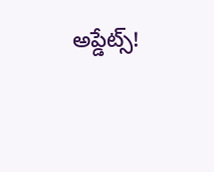అప్డేట్స్!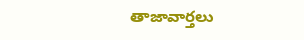తాజావార్తలు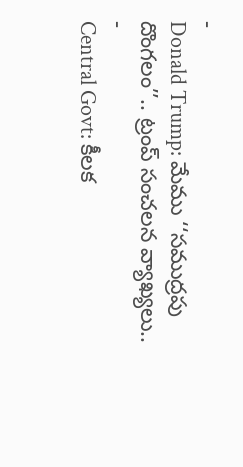-
Donald Trump: మేము ‘‘సముద్రపు దొంగలం’’.. ట్రంప్ సంచలన వ్యాఖ్యలు..
-
Central Govt: కీలక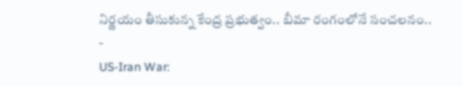నిర్ణయం తీసుకున్న కేంద్ర ప్రభుత్వం.. బీమా రంగంలోనే సంచలనం..
-
US-Iran War: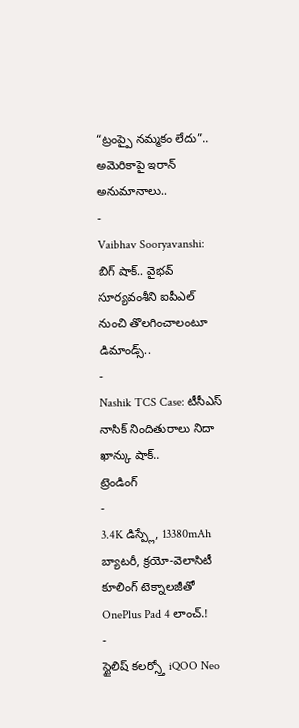“ట్రంప్పై నమ్మకం లేదు”.. అమెరికాపై ఇరాన్ అనుమానాలు..
-
Vaibhav Sooryavanshi: బిగ్ షాక్.. వైభవ్ సూర్యవంశీని ఐపీఎల్ నుంచి తొలగించాలంటూ డిమాండ్స్..
-
Nashik TCS Case: టీసీఎస్ నాసిక్ నిందితురాలు నిదా ఖాన్కు షాక్..
ట్రెండింగ్
-
3.4K డిస్ప్లే, 13380mAh బ్యాటరీ, క్రయో-వెలాసిటీ కూలింగ్ టెక్నాలజీతో OnePlus Pad 4 లాంచ్.!
-
స్టైలిష్ కలర్స్తో iQOO Neo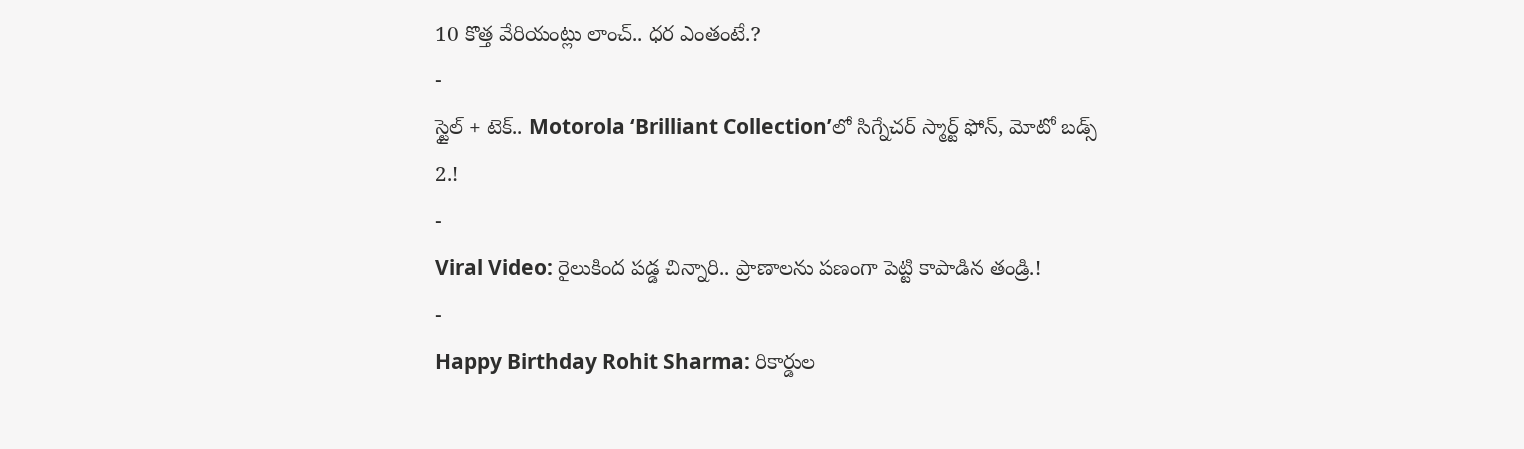10 కొత్త వేరియంట్లు లాంచ్.. ధర ఎంతంటే.?
-
స్టైల్ + టెక్.. Motorola ‘Brilliant Collection’లో సిగ్నేచర్ స్మార్ట్ ఫోన్, మోటో బడ్స్ 2.!
-
Viral Video: రైలుకింద పడ్డ చిన్నారి.. ప్రాణాలను పణంగా పెట్టి కాపాడిన తండ్రి.!
-
Happy Birthday Rohit Sharma: రికార్డుల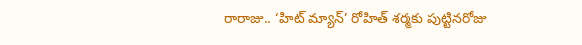రారాజు.. ‘హిట్ మ్యాన్’ రోహిత్ శర్మకు పుట్టినరోజు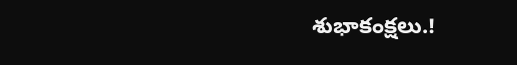శుభాకంక్షలు.!